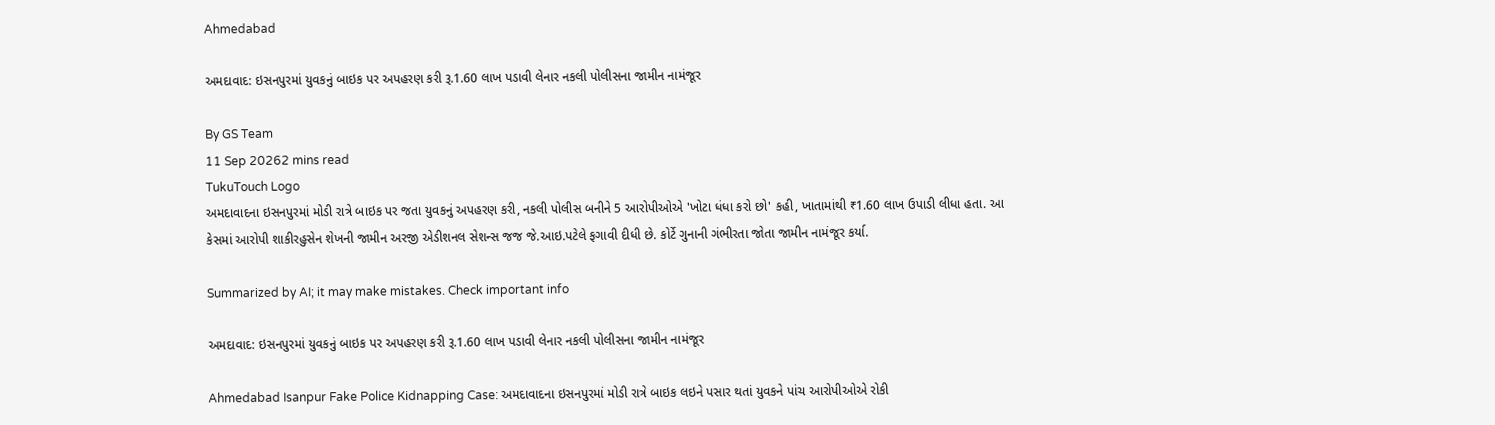Ahmedabad

અમદાવાદ: ઇસનપુરમાં યુવકનું બાઇક પર અપહરણ કરી રૂ.1.60 લાખ પડાવી લેનાર નકલી પોલીસના જામીન નામંજૂર

By GS Team
11 Sep 20262 mins read
TukuTouch Logo
અમદાવાદના ઇસનપુરમાં મોડી રાત્રે બાઇક પર જતા યુવકનું અપહરણ કરી, નકલી પોલીસ બનીને 5 આરોપીઓએ 'ખોટા ધંધા કરો છો' કહી, ખાતામાંથી ₹1.60 લાખ ઉપાડી લીધા હતા. આ કેસમાં આરોપી શાકીરહુસેન શેખની જામીન અરજી એડીશનલ સેશન્સ જજ જે.આઇ.પટેલે ફગાવી દીધી છે. કોર્ટે ગુનાની ગંભીરતા જોતા જામીન નામંજૂર કર્યા.

Summarized by AI; it may make mistakes. Check important info

અમદાવાદ: ઇસનપુરમાં યુવકનું બાઇક પર અપહરણ કરી રૂ.1.60 લાખ પડાવી લેનાર નકલી પોલીસના જામીન નામંજૂર

Ahmedabad Isanpur Fake Police Kidnapping Case: અમદાવાદના ઇસનપુરમાં મોડી રાત્રે બાઇક લઇને પસાર થતાં યુવકને પાંચ આરોપીઓએ રોકી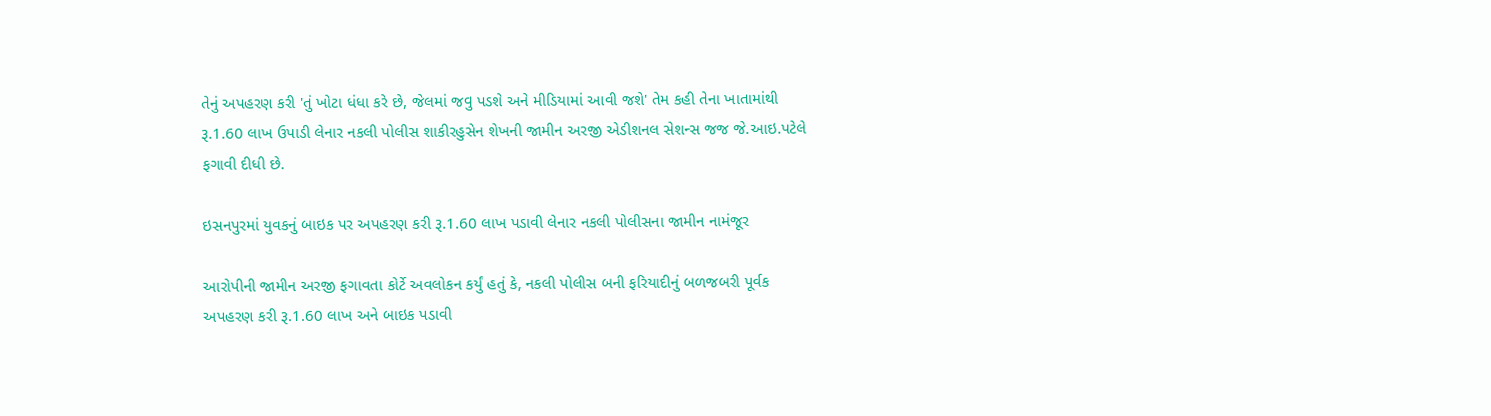તેનું અપહરણ કરી 'તું ખોટા ધંધા કરે છે, જેલમાં જવુ પડશે અને મીડિયામાં આવી જશે' તેમ કહી તેના ખાતામાંથી રૂ.1.60 લાખ ઉપાડી લેનાર નકલી પોલીસ શાકીરહુસેન શેખની જામીન અરજી એડીશનલ સેશન્સ જજ જે.આઇ.પટેલે ફગાવી દીધી છે.

ઇસનપુરમાં યુવકનું બાઇક પર અપહરણ કરી રૂ.1.60 લાખ પડાવી લેનાર નકલી પોલીસના જામીન નામંજૂર

આરોપીની જામીન અરજી ફગાવતા કોર્ટે અવલોકન કર્યું હતું કે, નકલી પોલીસ બની ફરિયાદીનું બળજબરી પૂર્વક અપહરણ કરી રૂ.1.60 લાખ અને બાઇક પડાવી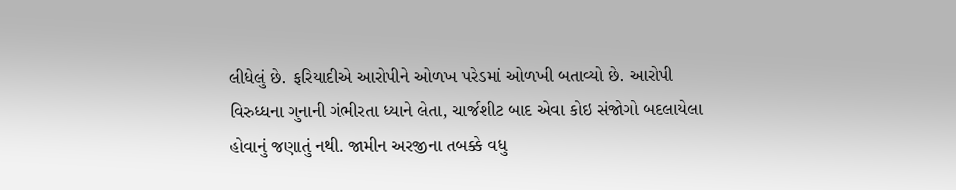લીધેલું છે. ફરિયાદીએ આરોપીને ઓળખ પરેડમાં ઓળખી બતાવ્યો છે. આરોપી વિરુધ્ધના ગુનાની ગંભીરતા ધ્યાને લેતા, ચાર્જશીટ બાદ એવા કોઇ સંજોગો બદલાયેલા હોવાનું જણાતું નથી. જામીન અરજીના તબક્કે વધુ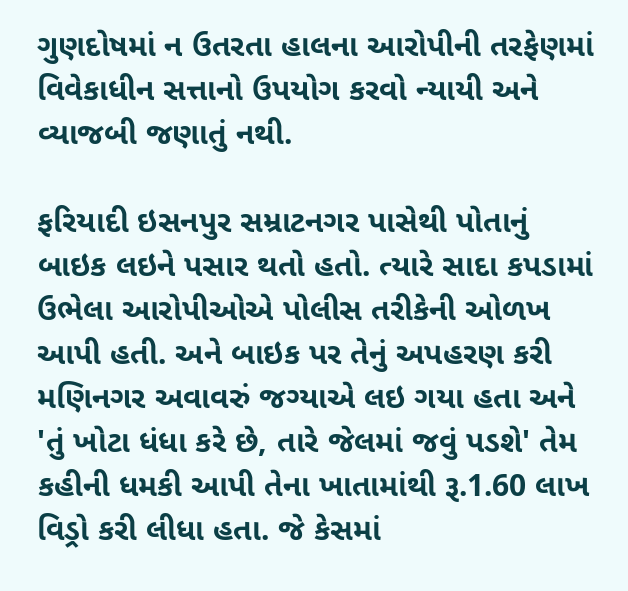ગુણદોષમાં ન ઉતરતા હાલના આરોપીની તરફેણમાં વિવેકાધીન સત્તાનો ઉપયોગ કરવો ન્યાયી અને વ્યાજબી જણાતું નથી.

ફરિયાદી ઇસનપુર સમ્રાટનગર પાસેથી પોતાનું બાઇક લઇને પસાર થતો હતો. ત્યારે સાદા કપડામાં ઉભેલા આરોપીઓએ પોલીસ તરીકેની ઓળખ આપી હતી. અને બાઇક પર તેનું અપહરણ કરી મણિનગર અવાવરું જગ્યાએ લઇ ગયા હતા અને 'તું ખોટા ધંધા કરે છે, તારે જેલમાં જવું પડશે' તેમ કહીની ધમકી આપી તેના ખાતામાંથી રૂ.1.60 લાખ વિડ્રો કરી લીધા હતા. જે કેસમાં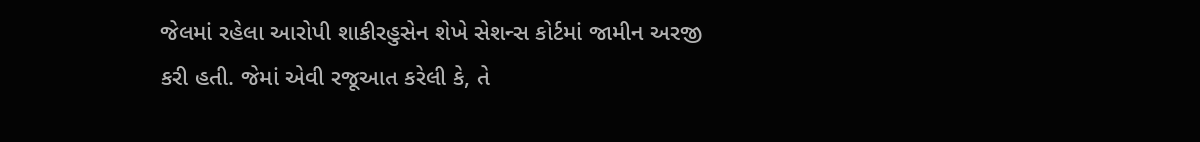જેલમાં રહેલા આરોપી શાકીરહુસેન શેખે સેશન્સ કોર્ટમાં જામીન અરજી કરી હતી. જેમાં એવી રજૂઆત કરેલી કે, તે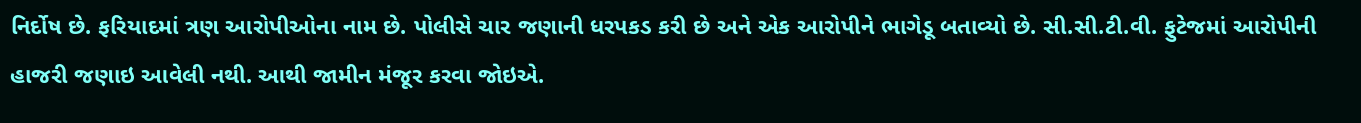નિર્દોષ છે. ફરિયાદમાં ત્રણ આરોપીઓના નામ છે. પોલીસે ચાર જણાની ધરપકડ કરી છે અને એક આરોપીને ભાગેડૂ બતાવ્યો છે. સી.સી.ટી.વી. ફુટેજમાં આરોપીની હાજરી જણાઇ આવેલી નથી. આથી જામીન મંજૂર કરવા જોઇએ.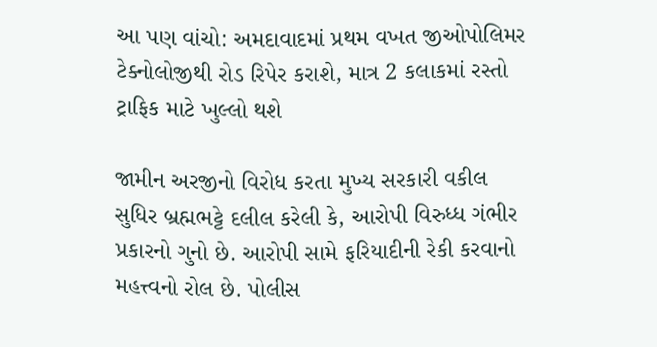આ પણ વાંચો: અમદાવાદમાં પ્રથમ વખત જીઓપોલિમર ટેક્નોલોજીથી રોડ રિપેર કરાશે, માત્ર 2 કલાકમાં રસ્તો ટ્રાફિક માટે ખુલ્લો થશે

જામીન અરજીનો વિરોધ કરતા મુખ્ય સરકારી વકીલ સુધિર બ્રહ્મભટ્ટે દલીલ કરેલી કે, આરોપી વિરુધ્ધ ગંભીર પ્રકારનો ગુનો છે. આરોપી સામે ફરિયાદીની રેકી કરવાનો મહત્ત્વનો રોલ છે. પોલીસ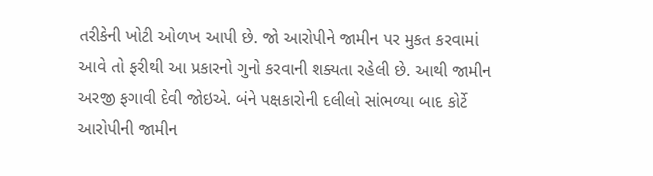તરીકેની ખોટી ઓળખ આપી છે. જો આરોપીને જામીન પર મુકત કરવામાં આવે તો ફરીથી આ પ્રકારનો ગુનો કરવાની શક્યતા રહેલી છે. આથી જામીન અરજી ફગાવી દેવી જોઇએ. બંને પક્ષકારોની દલીલો સાંભળ્યા બાદ કોર્ટે આરોપીની જામીન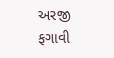અરજી ફગાવી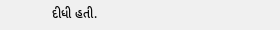દીધી હતી.